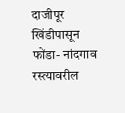दाजीपूर खिंडीपासून फोंडा- नांदगाव रस्त्यावरील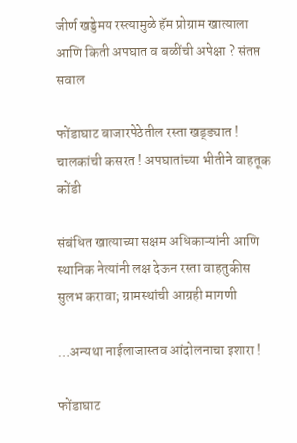जीर्ण खड्डेमय रस्त्यामुळे हॅम प्रोग्राम खात्याला आणि किती अपघात व बळींची अपेक्षा ? संतप्त सवाल

फोंडाघाट बाजारपेठेतील रस्ता खड्ड्यात ! चालकांची कसरत ! अपघातांच्या भीतीने वाहतूक कोंडी

संबंधित खात्याच्या सक्षम अधिकाऱ्यांनी आणि स्थानिक नेत्यांनी लक्ष देऊन रस्ता वाहतुकीस सुलभ करावा; ग्रामस्थांची आग्रही मागणी

…अन्यथा नाईलाजास्तव आंदोलनाचा इशारा !

फोंडाघाट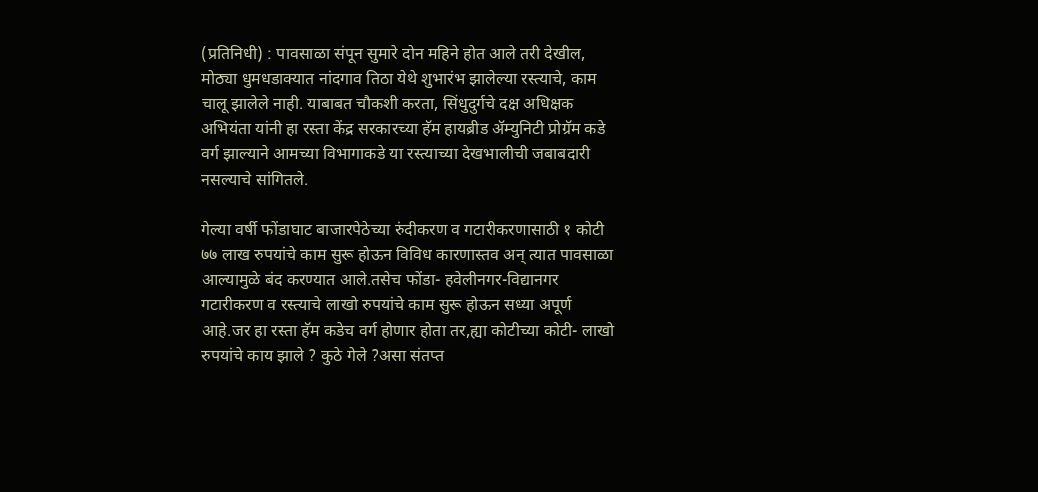(प्रतिनिधी) : पावसाळा संपून सुमारे दोन महिने होत आले तरी देखील, मोठ्या धुमधडाक्यात नांदगाव तिठा येथे शुभारंभ झालेल्या रस्त्याचे, काम चालू झालेले नाही. याबाबत चौकशी करता, सिंधुदुर्गचे दक्ष अधिक्षक अभियंता यांनी हा रस्ता केंद्र सरकारच्या हॅम हायब्रीड ॲम्युनिटी प्रोग्रॅम कडे वर्ग झाल्याने आमच्या विभागाकडे या रस्त्याच्या देखभालीची जबाबदारी नसल्याचे सांगितले.

गेल्या वर्षी फोंडाघाट बाजारपेठेच्या रुंदीकरण व गटारीकरणासाठी १ कोटी ७७ लाख रुपयांचे काम सुरू होऊन विविध कारणास्तव अन् त्यात पावसाळा आल्यामुळे बंद करण्यात आले.तसेच फोंडा- हवेलीनगर-विद्यानगर गटारीकरण व रस्त्याचे लाखो रुपयांचे काम सुरू होऊन सध्या अपूर्ण आहे.जर हा रस्ता हॅम कडेच वर्ग होणार होता तर,ह्या कोटीच्या कोटी- लाखो रुपयांचे काय झाले ? कुठे गेले ?असा संतप्त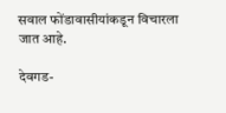सवाल फोंडावासीयांकडून विचारला जात आहे.

देवगड-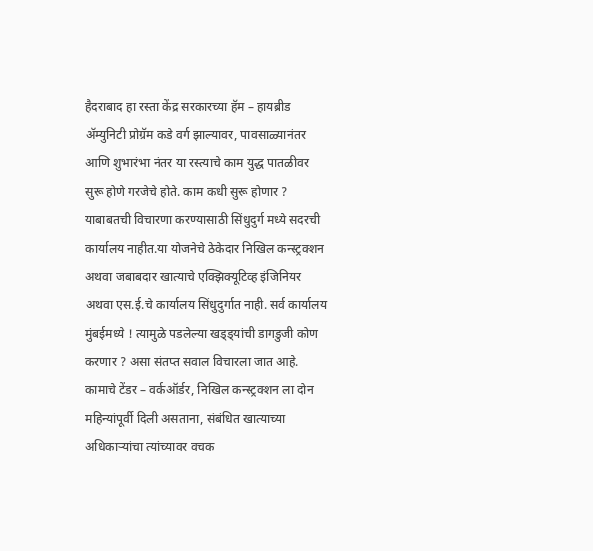हैदराबाद हा रस्ता केंद्र सरकारच्या हॅम – हायब्रीड ॲम्युनिटी प्रोग्रॅम कडे वर्ग झाल्यावर, पावसाळ्यानंतर आणि शुभारंभा नंतर या रस्त्याचे काम युद्ध पातळीवर सुरू होणे गरजेचे होते. काम कधी सुरू होणार ? याबाबतची विचारणा करण्यासाठी सिंधुदुर्ग मध्ये सदरची कार्यालय नाहीत.या योजनेचे ठेकेदार निखिल कन्स्ट्रक्शन अथवा जबाबदार खात्याचे एक्झिक्यूटिव्ह इंजिनियर अथवा एस.ई.चे कार्यालय सिंधुदुर्गात नाही. सर्व कार्यालय मुंबईमध्ये ! त्यामुळे पडलेल्या खड्ड्यांची डागडुजी कोण करणार ? असा संतप्त सवाल विचारला जात आहे. कामाचे टेंडर – वर्कऑर्डर, निखिल कन्स्ट्रक्शन ला दोन महिन्यांपूर्वी दिली असताना, संबंधित खात्याच्या अधिकाऱ्यांचा त्यांच्यावर वचक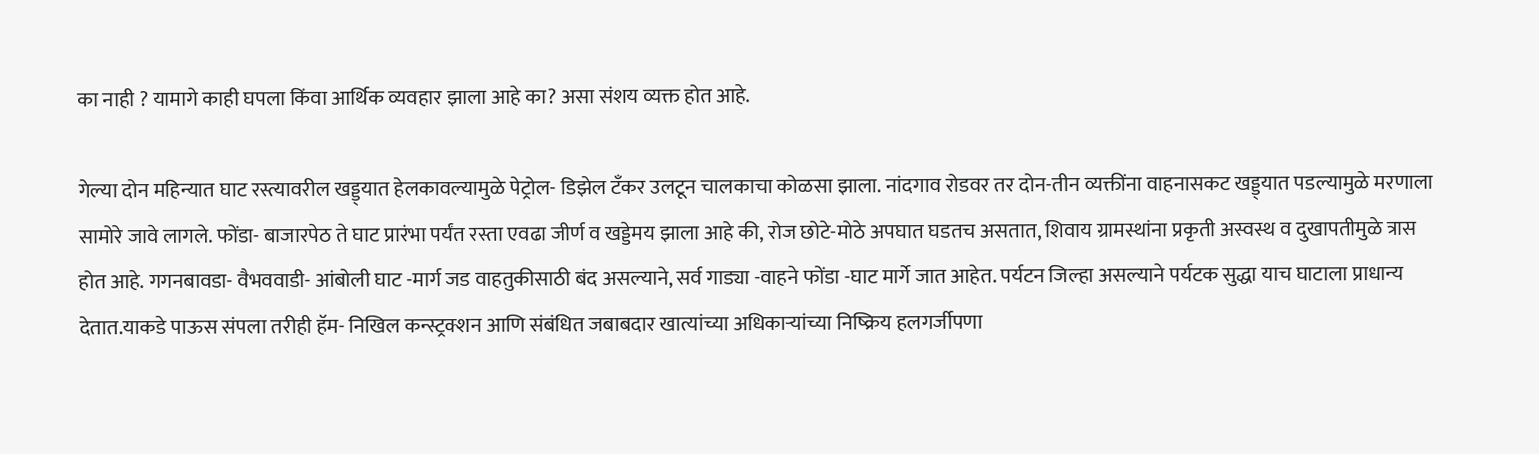का नाही ? यामागे काही घपला किंवा आर्थिक व्यवहार झाला आहे का? असा संशय व्यक्त होत आहे.

गेल्या दोन महिन्यात घाट रस्त्यावरील खड्ड्यात हेलकावल्यामुळे पेट्रोल- डिझेल टँकर उलटून चालकाचा कोळसा झाला. नांदगाव रोडवर तर दोन-तीन व्यक्तींना वाहनासकट खड्ड्यात पडल्यामुळे मरणाला सामोरे जावे लागले. फोंडा- बाजारपेठ ते घाट प्रारंभा पर्यंत रस्ता एवढा जीर्ण व खड्डेमय झाला आहे की, रोज छोटे-मोठे अपघात घडतच असतात, शिवाय ग्रामस्थांना प्रकृती अस्वस्थ व दुखापतीमुळे त्रास होत आहे. गगनबावडा- वैभववाडी- आंबोली घाट -मार्ग जड वाहतुकीसाठी बंद असल्याने, सर्व गाड्या -वाहने फोंडा -घाट मार्गे जात आहेत. पर्यटन जिल्हा असल्याने पर्यटक सुद्धा याच घाटाला प्राधान्य देतात.याकडे पाऊस संपला तरीही हॅम- निखिल कन्स्ट्रक्शन आणि संबंधित जबाबदार खात्यांच्या अधिकाऱ्यांच्या निष्क्रिय हलगर्जीपणा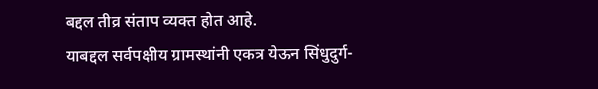बद्दल तीव्र संताप व्यक्त होत आहे.
याबद्दल सर्वपक्षीय ग्रामस्थांनी एकत्र येऊन सिंधुदुर्ग-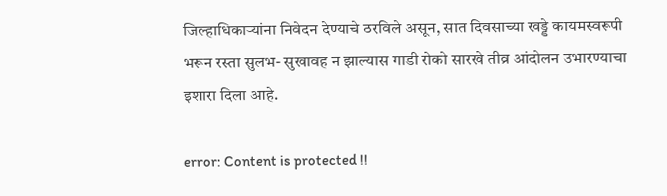जिल्हाधिकाऱ्यांना निवेदन देण्याचे ठरविले असून, सात दिवसाच्या खड्डे कायमस्वरूपी भरून रस्ता सुलभ- सुखावह न झाल्यास गाडी रोको सारखे तीव्र आंदोलन उभारण्याचा इशारा दिला आहे.

error: Content is protected !!